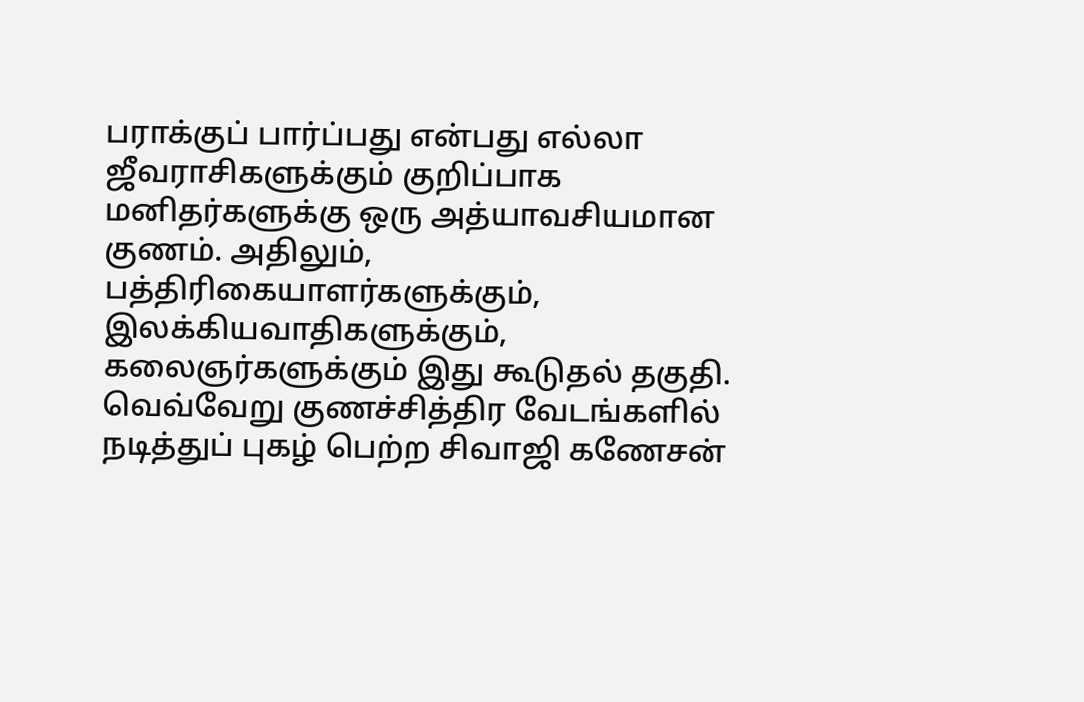பராக்குப் பார்ப்பது என்பது எல்லா ஜீவராசிகளுக்கும் குறிப்பாக மனிதர்களுக்கு ஒரு அத்யாவசியமான குணம். அதிலும், பத்திரிகையாளர்களுக்கும், இலக்கியவாதிகளுக்கும், கலைஞர்களுக்கும் இது கூடுதல் தகுதி. வெவ்வேறு குணச்சித்திர வேடங்களில் நடித்துப் புகழ் பெற்ற சிவாஜி கணேசன்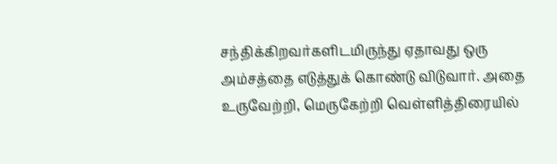சந்திக்கிறவர்களிடமிருந்து ஏதாவது ஒரு அம்சத்தை எடுத்துக் கொண்டு விடுவார். அதை உருவேற்றி, மெருகேற்றி வெள்ளித்திரையில்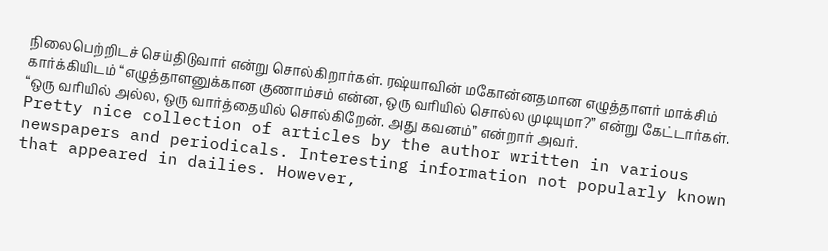நிலைபெற்றிடச் செய்திடுவார் என்று சொல்கிறார்கள். ரஷ்யாவின் மகோன்னதமான எழுத்தாளர் மாக்சிம் கார்க்கியிடம் “எழுத்தாளனுக்கான குணாம்சம் என்ன, ஒரு வரியில் சொல்ல முடியுமா?” என்று கேட்டார்கள். “ஒரு வரியில் அல்ல, ஒரு வார்த்தையில் சொல்கிறேன். அது கவனம்” என்றார் அவர்.
Pretty nice collection of articles by the author written in various newspapers and periodicals. Interesting information not popularly known that appeared in dailies. However,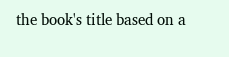the book's title based on a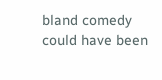bland comedy could have been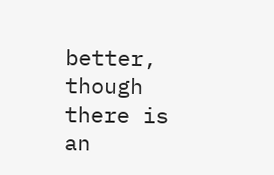better, though there is an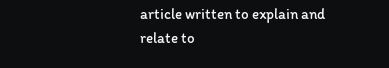article written to explain and relate to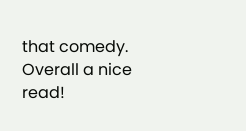that comedy. Overall a nice read!